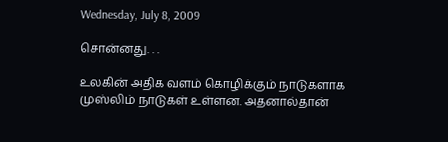Wednesday, July 8, 2009

சொன்னது. . .

உலகின் அதிக வளம் கொழிக்கும் நாடுகளாக முஸ்லிம் நாடுகள் உள்ளன. அதனால்தான்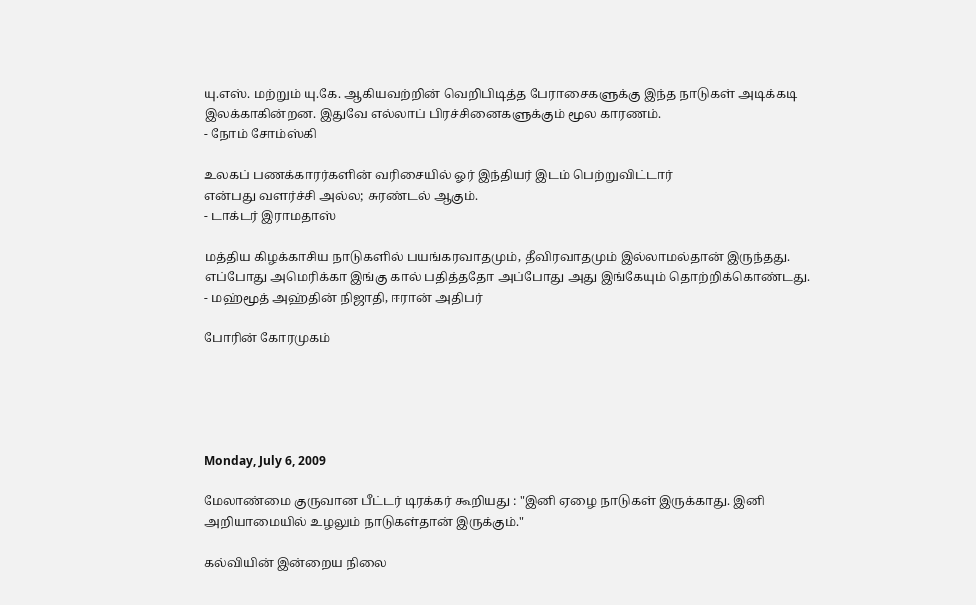யு.எஸ். மற்றும் யு.கே. ஆகியவற்றின் வெறிபிடித்த பேராசைகளுக்கு இந்த நாடுகள் அடிக்கடி இலக்காகின்றன. இதுவே எல்லாப் பிரச்சினைகளுக்கும் மூல காரணம்.
- நோம் சோம்ஸ்கி

உலகப் பணக்காரர்களின் வரிசையில் ஓர் இந்தியர் இடம் பெற்றுவிட்டார்
என்பது வளர்ச்சி அல்ல; சுரண்டல் ஆகும்.
- டாக்டர் இராமதாஸ்

மத்திய கிழக்காசிய நாடுகளில் பயங்கரவாதமும், தீவிரவாதமும் இல்லாமல்தான் இருந்தது. எப்போது அமெரிக்கா இங்கு கால் பதித்ததோ அப்போது அது இங்கேயும் தொற்றிக்கொண்டது.
- மஹ்மூத் அஹ்தின் நிஜாதி, ஈரான் அதிபர்

போரின் கோரமுகம்





Monday, July 6, 2009

மேலாண்மை குருவான பீட்டர் டிரக்கர் கூறியது : "இனி ஏழை நாடுகள் இருக்காது. இனி அறியாமையில் உழலும் நாடுகள்தான் இருக்கும்."

கல்வியின் இன்றைய நிலை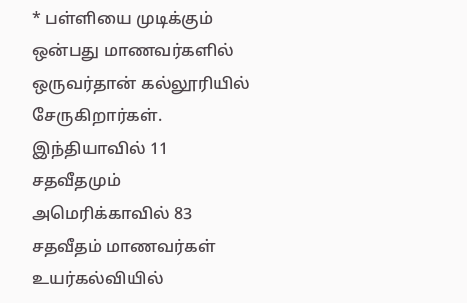* பள்ளியை முடிக்கும் ஒன்பது மாணவர்களில் ஒருவர்தான் கல்லூரியில் சேருகிறார்கள். இந்தியாவில் 11 சதவீதமும் அமெரிக்காவில் 83 சதவீதம் மாணவர்கள் உயர்கல்வியில்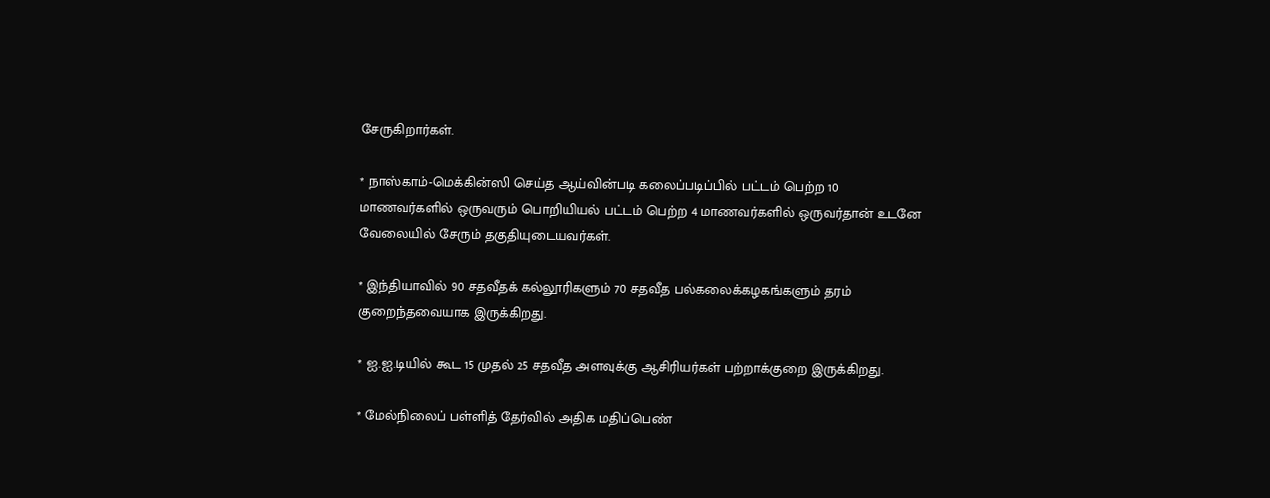சேருகிறார்கள்.

* நாஸ்காம்-மெக்கின்ஸி செய்த ஆய்வின்படி கலைப்படிப்பில் பட்டம் பெற்ற 10 மாணவர்களில் ஒருவரும் பொறியியல் பட்டம் பெற்ற 4 மாணவர்களில் ஒருவர்தான் உடனே வேலையில் சேரும் தகுதியுடையவர்கள்.

* இந்தியாவில் 90 சதவீதக் கல்லூரிகளும் 70 சதவீத பல்கலைக்கழகங்களும் தரம் குறைந்தவையாக இருக்கிறது.

* ஐ.ஐ.டியில் கூட 15 முதல் 25 சதவீத அளவுக்கு ஆசிரியர்கள் பற்றாக்குறை இருக்கிறது.

* மேல்நிலைப் பள்ளித் தேர்வில் அதிக மதிப்பெண்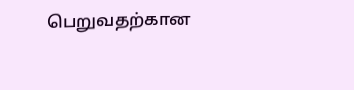பெறுவதற்கான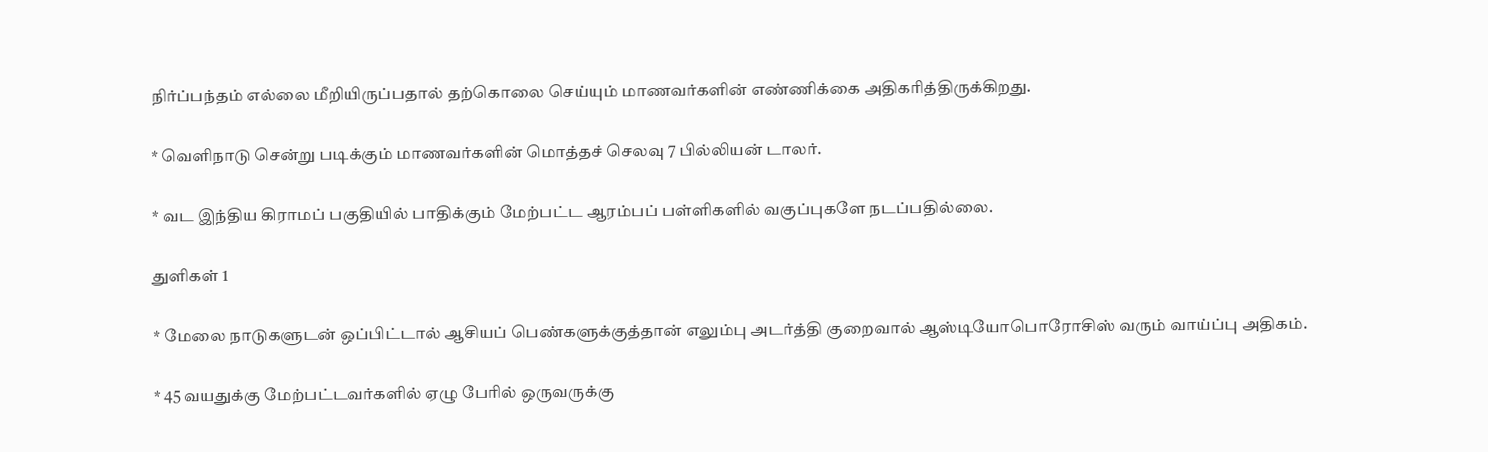நிர்ப்பந்தம் எல்லை மீறியிருப்பதால் தற்கொலை செய்யும் மாணவர்களின் எண்ணிக்கை அதிகரித்திருக்கிறது.

* வெளிநாடு சென்று படிக்கும் மாணவர்களின் மொத்தச் செலவு 7 பில்லியன் டாலர்.

* வட இந்திய கிராமப் பகுதியில் பாதிக்கும் மேற்பட்ட ஆரம்பப் பள்ளிகளில் வகுப்புகளே நடப்பதில்லை.

துளிகள் 1

* மேலை நாடுகளுடன் ஒப்பிட்டால் ஆசியப் பெண்களுக்குத்தான் எலும்பு அடர்த்தி குறைவால் ஆஸ்டியோபொரோசிஸ் வரும் வாய்ப்பு அதிகம்.

* 45 வயதுக்கு மேற்பட்டவர்களில் ஏழு பேரில் ஒருவருக்கு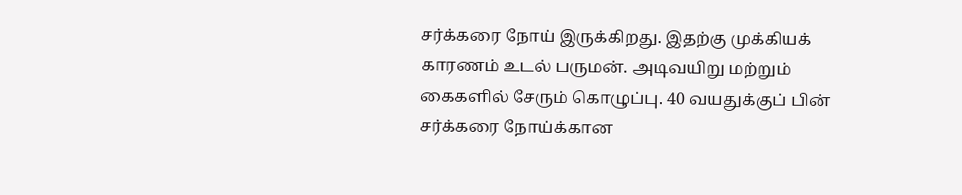சர்க்கரை நோய் இருக்கிறது. இதற்கு முக்கியக் காரணம் உடல் பருமன். அடிவயிறு மற்றும் கைகளில் சேரும் கொழுப்பு. 40 வயதுக்குப் பின் சர்க்கரை நோய்க்கான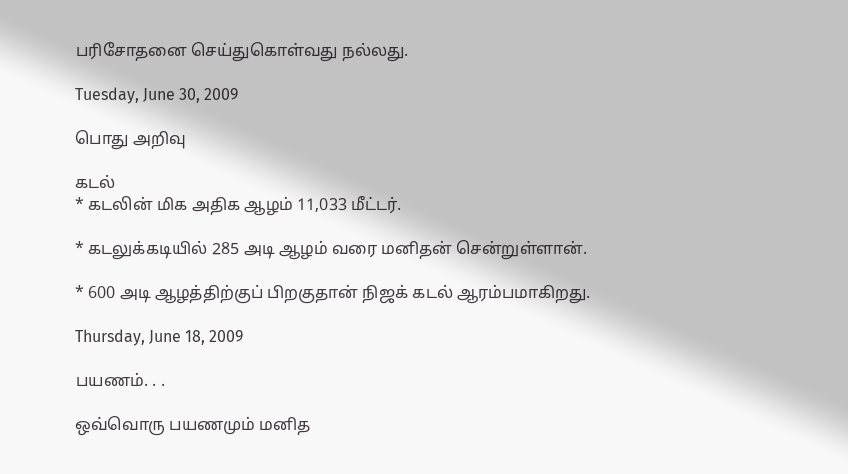பரிசோதனை செய்துகொள்வது நல்லது.

Tuesday, June 30, 2009

பொது அறிவு

கடல்
* கடலின் மிக அதிக ஆழம் 11,033 மீட்டர்.

* கடலுக்கடியில் 285 அடி ஆழம் வரை மனிதன் சென்றுள்ளான்.

* 600 அடி ஆழத்திற்குப் பிறகுதான் நிஜக் கடல் ஆரம்பமாகிறது.

Thursday, June 18, 2009

பயணம். . .

ஒவ்வொரு பயணமும் மனித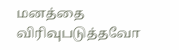மனத்தை விரிவுபடுத்தவோ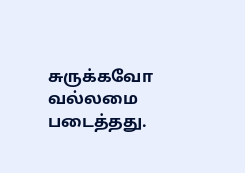சுருக்கவோ வல்லமை படைத்தது.